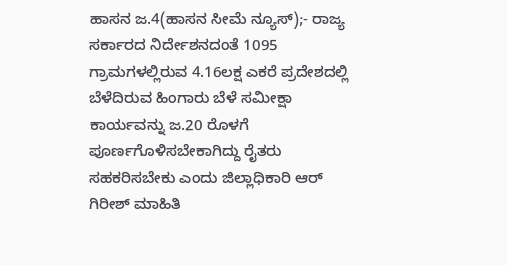ಹಾಸನ ಜ.4(ಹಾಸನ ಸೀಮೆ ನ್ಯೂಸ್);- ರಾಜ್ಯ ಸರ್ಕಾರದ ನಿರ್ದೇಶನದಂತೆ 1095 ಗ್ರಾಮಗಳಲ್ಲಿರುವ 4.16ಲಕ್ಷ ಎಕರೆ ಪ್ರದೇಶದಲ್ಲಿ ಬೆಳೆದಿರುವ ಹಿಂಗಾರು ಬೆಳೆ ಸಮೀಕ್ಷಾ ಕಾರ್ಯವನ್ನು ಜ.20 ರೊಳಗೆ ಪೂರ್ಣಗೊಳಿಸಬೇಕಾಗಿದ್ದು ರೈತರು ಸಹಕರಿಸಬೇಕು ಎಂದು ಜಿಲ್ಲಾಧಿಕಾರಿ ಆರ್ ಗಿರೀಶ್ ಮಾಹಿತಿ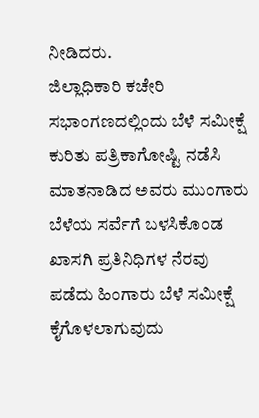ನೀಡಿದರು.
ಜಿಲ್ಲಾಧಿಕಾರಿ ಕಚೇರಿ ಸಭಾಂಗಣದಲ್ಲಿಂದು ಬೆಳೆ ಸಮೀಕ್ಷೆ ಕುರಿತು ಪತ್ರಿಕಾಗೋಷ್ಟಿ ನಡೆಸಿ ಮಾತನಾಡಿದ ಅವರು ಮುಂಗಾರು ಬೆಳೆಯ ಸರ್ವೆಗೆ ಬಳಸಿಕೊಂಡ ಖಾಸಗಿ ಪ್ರತಿನಿಧಿಗಳ ನೆರವು ಪಡೆದು ಹಿಂಗಾರು ಬೆಳೆ ಸಮೀಕ್ಷೆ ಕೈಗೊಳಲಾಗುವುದು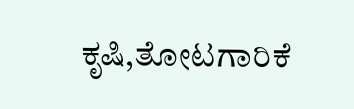ಕೃಷಿ,ತೋಟಗಾರಿಕೆ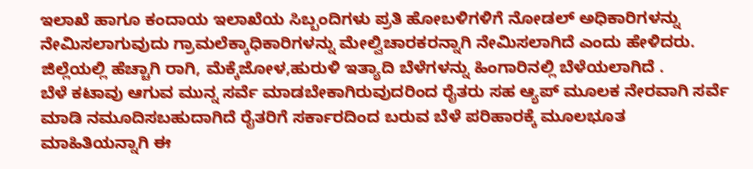ಇಲಾಖೆ ಹಾಗೂ ಕಂದಾಯ ಇಲಾಖೆಯ ಸಿಬ್ಬಂದಿಗಳು ಪ್ರತಿ ಹೋಬಳಿಗಳಿಗೆ ನೋಡಲ್ ಅಧಿಕಾರಿಗಳನ್ನು ನೇಮಿಸಲಾಗುವುದು ಗ್ರಾಮಲೆಕ್ಕಾಧಿಕಾರಿಗಳನ್ನು ಮೇಲ್ವಿಚಾರಕರನ್ನಾಗಿ ನೇಮಿಸಲಾಗಿದೆ ಎಂದು ಹೇಳಿದರು.
ಜಿಲ್ಲೆಯಲ್ಲಿ ಹೆಚ್ಚಾಗಿ ರಾಗಿ, ಮೆಕ್ಕೆಜೋಳ,ಹುರುಳಿ ಇತ್ಯಾದಿ ಬೆಳೆಗಳನ್ನು ಹಿಂಗಾರಿನಲ್ಲಿ ಬೆಳೆಯಲಾಗಿದೆ .
ಬೆಳೆ ಕಟಾವು ಆಗುವ ಮುನ್ನ ಸರ್ವೆ ಮಾಡಬೇಕಾಗಿರುವುದರಿಂದ ರೈತರು ಸಹ ಆ್ಯಪ್ ಮೂಲಕ ನೇರವಾಗಿ ಸರ್ವೆ ಮಾಡಿ ನಮೂದಿಸಬಹುದಾಗಿದೆ ರೈತರಿಗೆ ಸರ್ಕಾರದಿಂದ ಬರುವ ಬೆಳೆ ಪರಿಹಾರಕ್ಕೆ ಮೂಲಭೂತ ಮಾಹಿತಿಯನ್ನಾಗಿ ಈ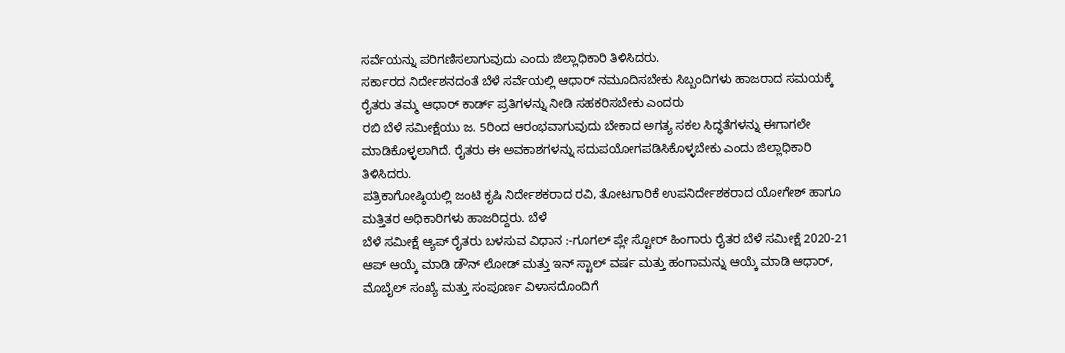ಸರ್ವೆಯನ್ನು ಪರಿಗಣಿಸಲಾಗುವುದು ಎಂದು ಜಿಲ್ಲಾಧಿಕಾರಿ ತಿಳಿಸಿದರು.
ಸರ್ಕಾರದ ನಿರ್ದೇಶನದಂತೆ ಬೆಳೆ ಸರ್ವೆಯಲ್ಲಿ ಆಧಾರ್ ನಮೂದಿಸಬೇಕು ಸಿಬ್ಬಂದಿಗಳು ಹಾಜರಾದ ಸಮಯಕ್ಕೆ ರೈತರು ತಮ್ಮ ಆಧಾರ್ ಕಾರ್ಡ್ ಪ್ರತಿಗಳನ್ನು ನೀಡಿ ಸಹಕರಿಸಬೇಕು ಎಂದರು
ರಬಿ ಬೆಳೆ ಸಮೀಕ್ಷೆಯು ಜ. 5ರಿಂದ ಆರಂಭವಾಗುವುದು ಬೇಕಾದ ಅಗತ್ಯ ಸಕಲ ಸಿದ್ಧತೆಗಳನ್ನು ಈಗಾಗಲೇ ಮಾಡಿಕೊಳ್ಳಲಾಗಿದೆ. ರೈತರು ಈ ಅವಕಾಶಗಳನ್ನು ಸದುಪಯೋಗಪಡಿಸಿಕೊಳ್ಳಬೇಕು ಎಂದು ಜಿಲ್ಲಾಧಿಕಾರಿ ತಿಳಿಸಿದರು.
ಪತ್ರಿಕಾಗೋಷ್ಠಿಯಲ್ಲಿ ಜಂಟಿ ಕೃಷಿ ನಿರ್ದೇಶಕರಾದ ರವಿ, ತೋಟಗಾರಿಕೆ ಉಪನಿರ್ದೇಶಕರಾದ ಯೋಗೇಶ್ ಹಾಗೂ ಮತ್ತಿತರ ಅಧಿಕಾರಿಗಳು ಹಾಜರಿದ್ದರು. ಬೆಳೆ
ಬೆಳೆ ಸಮೀಕ್ಷೆ ಆ್ಯಪ್ ರೈತರು ಬಳಸುವ ವಿಧಾನ :-ಗೂಗಲ್ ಪ್ಲೇ ಸ್ಟೋರ್ ಹಿಂಗಾರು ರೈತರ ಬೆಳೆ ಸಮೀಕ್ಷೆ 2020-21 ಆಪ್ ಆಯ್ಕೆ ಮಾಡಿ ಡೌನ್ ಲೋಡ್ ಮತ್ತು ಇನ್ ಸ್ಟಾಲ್ ವರ್ಷ ಮತ್ತು ಹಂಗಾಮನ್ನು ಆಯ್ಕೆ ಮಾಡಿ ಆಧಾರ್, ಮೊಬೈಲ್ ಸಂಖ್ಯೆ ಮತ್ತು ಸಂಪೂರ್ಣ ವಿಳಾಸದೊಂದಿಗೆ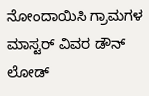ನೋಂದಾಯಿಸಿ ಗ್ರಾಮಗಳ ಮಾಸ್ಟರ್ ವಿವರ ಡೌನ್ ಲೋಡ್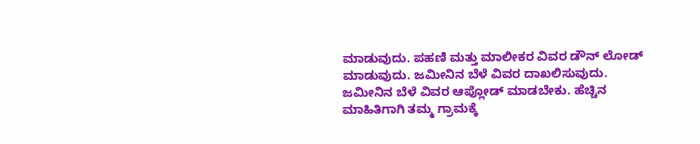ಮಾಡುವುದು. ಪಹಣಿ ಮತ್ತು ಮಾಲೀಕರ ವಿವರ ಡೌನ್ ಲೋಡ್ ಮಾಡುವುದು. ಜಮೀನಿನ ಬೆಳೆ ವಿವರ ದಾಖಲಿಸುವುದು. ಜಮೀನಿನ ಬೆಳೆ ವಿವರ ಆಪ್ಲೋಡ್ ಮಾಡಬೇಕು. ಹೆಚ್ಚಿನ ಮಾಹಿತಿಗಾಗಿ ತಮ್ಮ ಗ್ರಾಮಕ್ಕೆ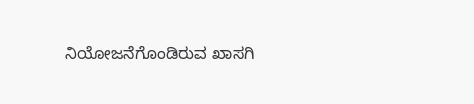ನಿಯೋಜನೆಗೊಂಡಿರುವ ಖಾಸಗಿ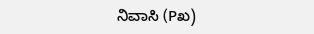ನಿವಾಸಿ (Pಖ)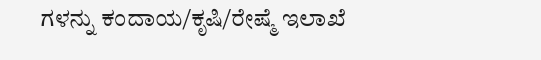ಗಳನ್ನು ಕಂದಾಯ/ಕೃಷಿ/ರೇಷ್ಮೆ ಇಲಾಖೆ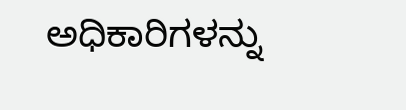ಅಧಿಕಾರಿಗಳನ್ನು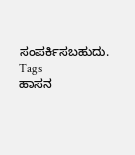ಸಂಪರ್ಕಿಸಬಹುದು.
Tags
ಹಾಸನ